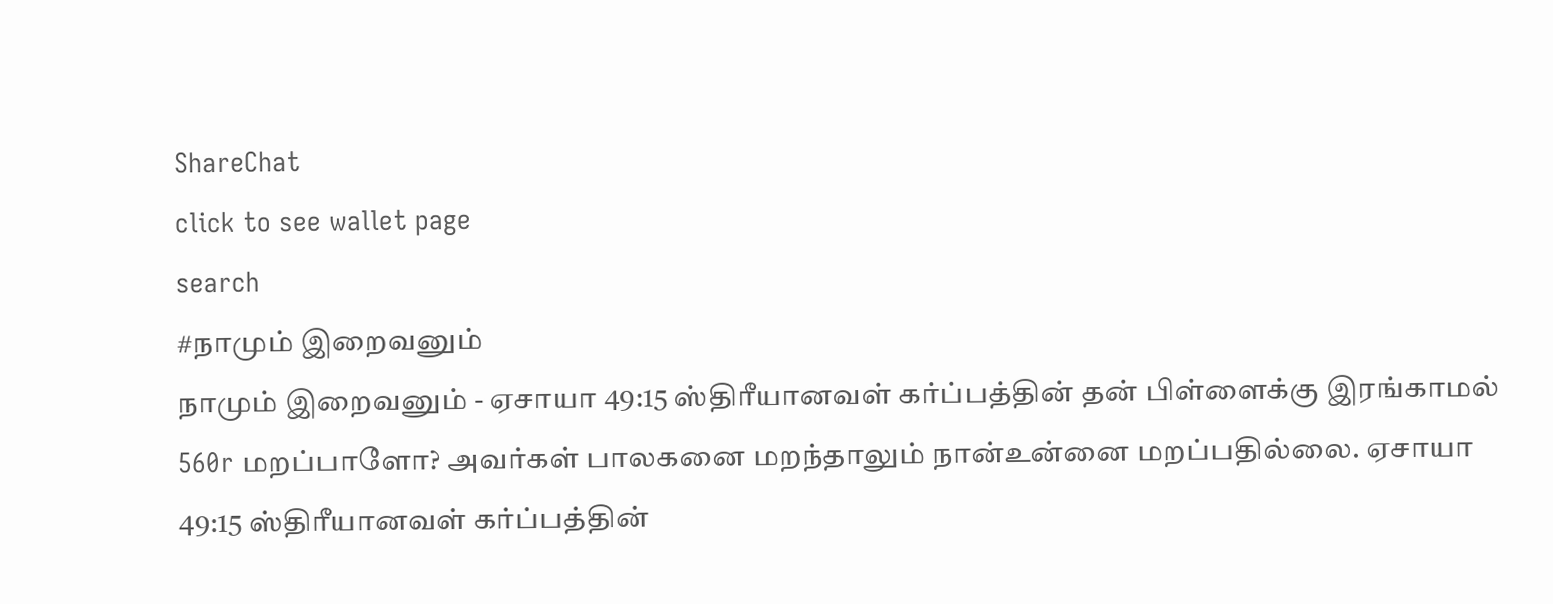ShareChat
click to see wallet page
search
#நாமும் இறைவனும்
நாமும் இறைவனும் - ஏசாயா 49:15 ஸ்திரீயானவள் கர்ப்பத்தின் தன் பிள்ளைக்கு இரங்காமல் 560r மறப்பாளோ? அவர்கள் பாலகனை மறந்தாலும் நான்உன்னை மறப்பதில்லை. ஏசாயா 49:15 ஸ்திரீயானவள் கர்ப்பத்தின்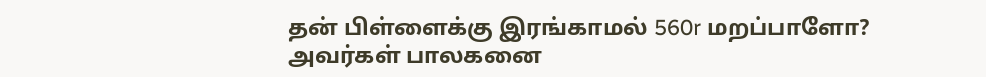தன் பிள்ளைக்கு இரங்காமல் 560r மறப்பாளோ? அவர்கள் பாலகனை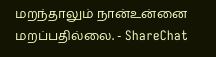மறந்தாலும் நான்உன்னை மறப்பதில்லை. - ShareChat